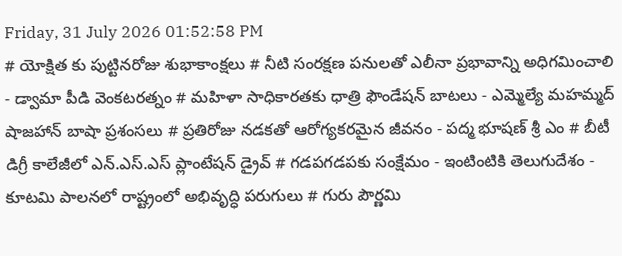Friday, 31 July 2026 01:52:58 PM
# యోక్షిత కు పుట్టినరోజు శుభాకాంక్షలు # నీటి సంరక్షణ పనులతో ఎలీనా ప్రభావాన్ని అధిగమించాలి - డ్వామా పీడి వెంకటరత్నం # మహిళా సాధికారతకు ధాత్రి ఫౌండేషన్ బాటలు - ఎమ్మెల్యే మహమ్మద్ షాజహాన్ బాషా ప్రశంసలు # ప్రతిరోజు నడకతో ఆరోగ్యకరమైన జీవనం - పద్మ భూషణ్ శ్రీ ఎం # బీటీ డిగ్రీ కాలేజీలో ఎన్.ఎస్.ఎస్ ప్లాంటేషన్ డ్రైవ్ # గడపగడపకు సంక్షేమం - ఇంటింటికి తెలుగుదేశం - కూటమి పాలనలో రాష్ట్రంలో అభివృద్ధి పరుగులు # గురు పౌర్ణమి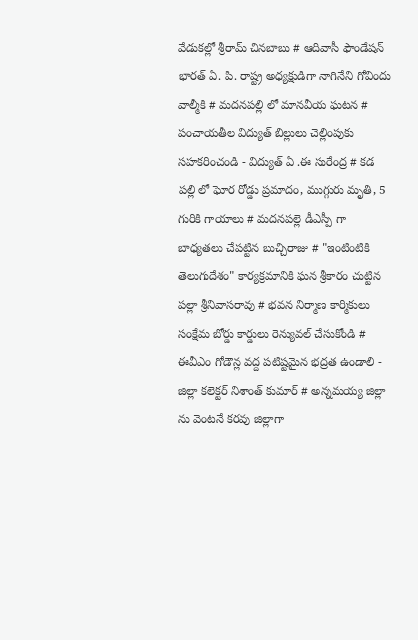వేడుకల్లో శ్రీరామ్ చినబాబు # ఆదివాసీ ఫౌండేషన్ భారత్ ఏ. పి. రాష్ట్ర అధ్యక్షుడిగా నాగినేని గోవిందు వాల్మీకి # మదనపల్లి లో మానవీయ ఘటన # పంచాయతీల విద్యుత్ బిల్లులు చెల్లింపుకు సహకరించండి - విద్యుత్ ఏ .ఈ సురేంద్ర # కడ పల్లి లో ఘోర రోడ్డు ప్రమాదం, ముగ్గురు మృతి, 5 గురికి గాయాలు # మదనపల్లె డీఎస్పీ గా బాధ్యతలు చేపట్టిన బుచ్చిరాజు # "ఇంటింటికి తెలుగుదేశం" కార్యక్రమానికి ఘన శ్రీకారం చుట్టిన పల్లా శ్రీనివాసరావు # భవన నిర్మాణ కార్మికులు సంక్షేమ బోర్డు కార్డులు రెన్యువల్ చేసుకోండి # ఈవీఎం గోడౌన్ల వద్ద పటిష్టమైన భద్రత ఉండాలి - జిల్లా కలెక్టర్ నిశాంత్ కుమార్ # అన్నమయ్య జిల్లా ను వెంటనే కరవు జిల్లాగా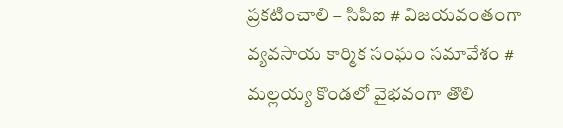ప్రకటించాలి – సిపిఐ # విజయవంతంగా వ్యవసాయ కార్మిక సంఘం సమావేశం # మల్లయ్య కొండలో వైభవంగా తొలి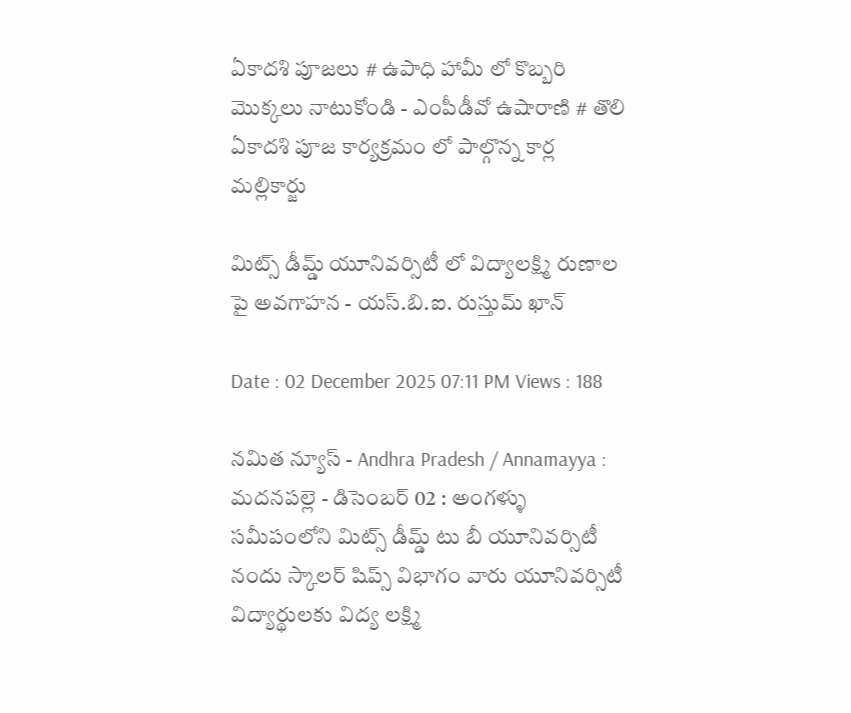ఏకాదశి పూజలు # ఉపాధి హామీ లో కొబ్బరి మొక్కలు నాటుకోండి - ఎంపీడీవో ఉషారాణి # తొలి ఏకాదశి పూజ కార్యక్రమం లో పాల్గొన్న కార్ల మల్లికార్జు

మిట్స్ డీమ్డ్ యూనివర్సిటీ లో విద్యాలక్ష్మి రుణాల పై అవగాహన - యస్.బి.ఐ. రుస్తుమ్ ఖాన్

Date : 02 December 2025 07:11 PM Views : 188

నమిత న్యూస్ - Andhra Pradesh / Annamayya : మదనపల్లె - డిసెంబర్ 02 : అంగళ్ళు సమీపంలోని మిట్స్ డీమ్డ్ టు బీ యూనివర్సిటీ నందు స్కాలర్ షిప్స్ విభాగం వారు యూనివర్సిటీ విద్యార్థులకు విద్య లక్ష్మి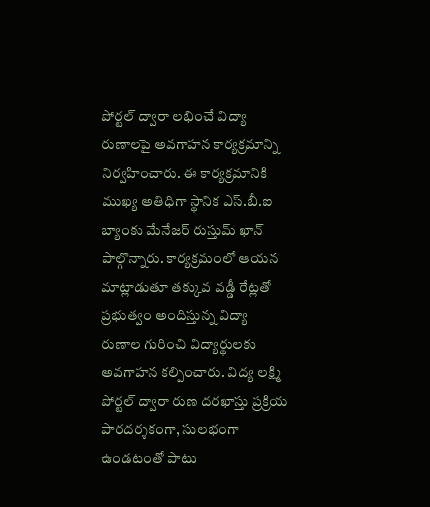పోర్టల్ ద్వారా లభించే విద్యా రుణాలపై అవగాహన కార్యక్రమాన్ని నిర్వహించారు. ఈ కార్యక్రమానికి ముఖ్య అతిధిగా స్థానిక ఎస్.బీ.ఐ బ్యాంకు మేనేజర్ రుస్తుమ్ ఖాన్ పాల్గొన్నారు. కార్యక్రమంలో ఆయన మాట్లాడుతూ తక్కువ వడ్డీ రేట్లతో ప్రభుత్వం అందిస్తున్న విద్యా రుణాల గురించి విద్యార్థులకు అవగాహన కల్పించారు. విద్య లక్ష్మి పోర్టల్ ద్వారా రుణ దరఖాస్తు ప్రక్రియ పారదర్శకంగా, సులభంగా ఉండటంతో పాటు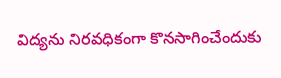విద్యను నిరవధికంగా కొనసాగించేందుకు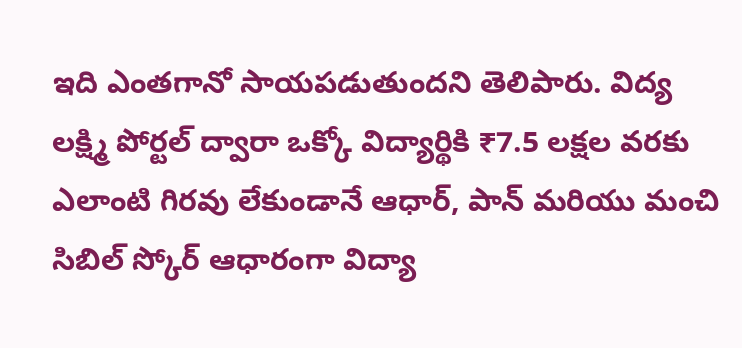ఇది ఎంతగానో సాయపడుతుందని తెలిపారు. విద్య లక్ష్మి పోర్టల్ ద్వారా ఒక్కో విద్యార్థికి ₹7.5 లక్షల వరకు ఎలాంటి గిరవు లేకుండానే ఆధార్, పాన్ మరియు మంచి సిబిల్ స్కోర్ ఆధారంగా విద్యా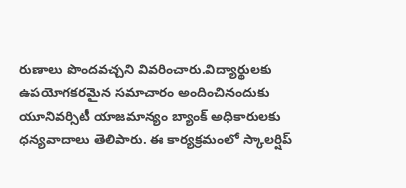రుణాలు పొందవచ్చని వివరించారు.విద్యార్థులకు ఉపయోగకరమైన సమాచారం అందించినందుకు యూనివర్సిటీ యాజమాన్యం బ్యాంక్ అధికారులకు ధన్యవాదాలు తెలిపారు. ఈ కార్యక్రమంలో స్కాలర్షిప్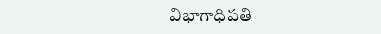విభాగాధిపతి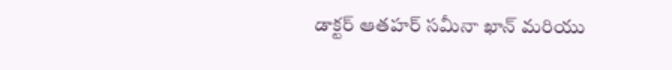డాక్టర్ ఆతహర్ సమీనా ఖాన్ మరియు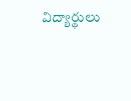విద్యార్థులు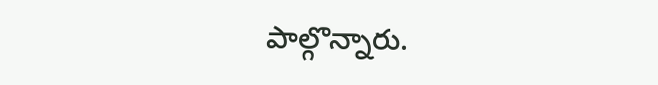పాల్గొన్నారు.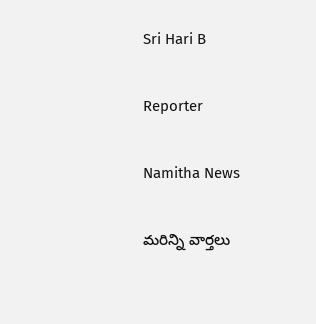Sri Hari B

Reporter

Namitha News

మరిన్ని వార్తలు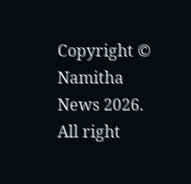Copyright © Namitha News 2026. All right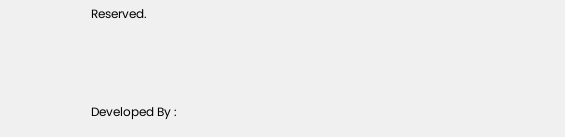Reserved.



Developed By :